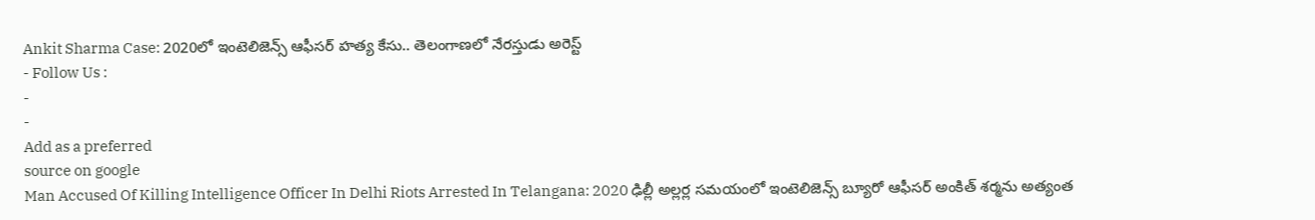Ankit Sharma Case: 2020లో ఇంటెలిజెన్స్ ఆఫీసర్ హత్య కేసు.. తెలంగాణలో నేరస్తుడు అరెస్ట్
- Follow Us :
-
-
Add as a preferred
source on google
Man Accused Of Killing Intelligence Officer In Delhi Riots Arrested In Telangana: 2020 ఢిల్లీ అల్లర్ల సమయంలో ఇంటెలిజెన్స్ బ్యూరో ఆఫీసర్ అంకిత్ శర్మను అత్యంత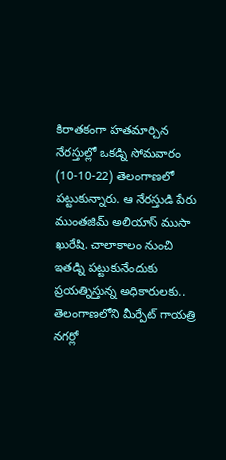కిరాతకంగా హతమార్చిన నేరస్తుల్లో ఒకడ్ని సోమవారం (10-10-22) తెలంగాణలో పట్టుకున్నారు. ఆ నేరస్తుడి పేరు ముంతజిమ్ అలియాస్ ముసా ఖురేషి. చాలాకాలం నుంచి ఇతడ్ని పట్టుకునేందుకు ప్రయత్నిస్తున్న అధికారులకు.. తెలంగాణలోని మీర్పేట్ గాయత్రి నగర్లో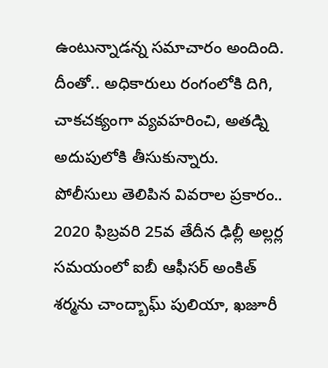ఉంటున్నాడన్న సమాచారం అందింది. దీంతో.. అధికారులు రంగంలోకి దిగి, చాకచక్యంగా వ్యవహరించి, అతడ్ని అదుపులోకి తీసుకున్నారు.
పోలీసులు తెలిపిన వివరాల ప్రకారం.. 2020 ఫిబ్రవరి 25వ తేదీన ఢిల్లీ అల్లర్ల సమయంలో ఐబీ ఆఫీసర్ అంకిత్ శర్మను చాంద్బాఘ్ పులియా, ఖజూరీ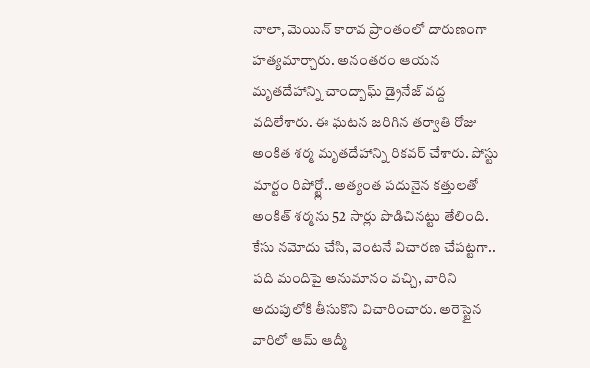నాలా, మెయిన్ కారావ ప్రాంతంలో దారుణంగా హత్యమార్చారు. అనంతరం ఆయన మృతదేహాన్ని చాంద్బాఘ్ డ్రైనేజ్ వద్ద వదిలేశారు. ఈ ఘటన జరిగిన తర్వాతి రోజు అంకిత శర్మ మృతదేహాన్ని రికవర్ చేశారు. పోస్టు మార్టం రిపోర్ట్లో.. అత్యంత పదునైన కత్తులతో అంకిత్ శర్మను 52 సార్లు పొడిచినట్టు తేలింది. కేసు నమోదు చేసి, వెంటనే విచారణ చేపట్టగా.. పది మందిపై అనుమానం వచ్చి, వారిని అదుపులోకి తీసుకొని విచారించారు. అరెస్టైన వారిలో ఆమ్ ఆద్మీ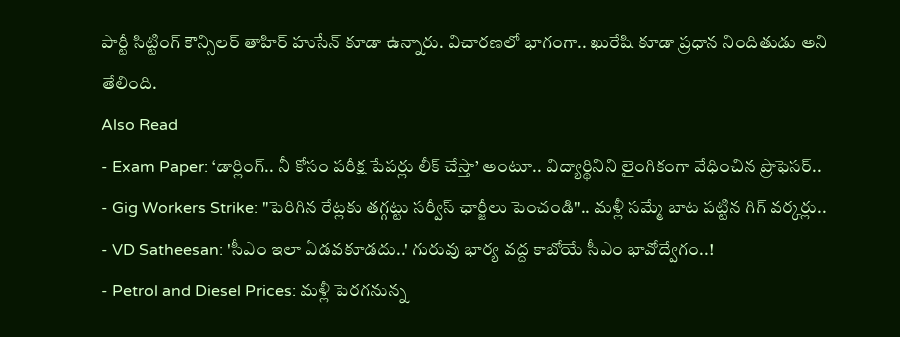పార్టీ సిట్టింగ్ కౌన్సిలర్ తాహిర్ హుసేన్ కూడా ఉన్నారు. విచారణలో భాగంగా.. ఖురేషి కూడా ప్రధాన నిందితుడు అని తేలింది.
Also Read
- Exam Paper: ‘డార్లింగ్.. నీ కోసం పరీక్ష పేపర్లు లీక్ చేస్తా’ అంటూ.. విద్యార్థినిని లైంగికంగా వేధించిన ప్రొఫెసర్..
- Gig Workers Strike: "పెరిగిన రేట్లకు తగ్గట్టు సర్వీస్ ఛార్జీలు పెంచండి".. మళ్లీ సమ్మే బాట పట్టిన గిగ్ వర్కర్లు..
- VD Satheesan: 'సీఎం ఇలా ఏడవకూడదు..' గురువు భార్య వద్ద కాబోయే సీఎం భావోద్వేగం..!
- Petrol and Diesel Prices: మళ్లీ పెరగనున్న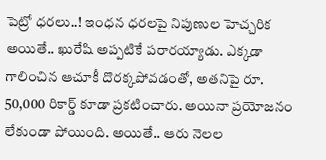పెట్రో ధరలు..! ఇంధన ధరలపై నిపుణుల హెచ్చరిక
అయితే.. ఖురేషి అప్పటికే పరారయ్యాడు. ఎక్కడా గాలించిన ఆచూకీ దొరక్కపోవడంతో, అతనిపై రూ. 50,000 రికార్డ్ కూడా ప్రకటించారు. అయినా ప్రయోజనం లేకుండా పోయింది. అయితే.. ఆరు నెలల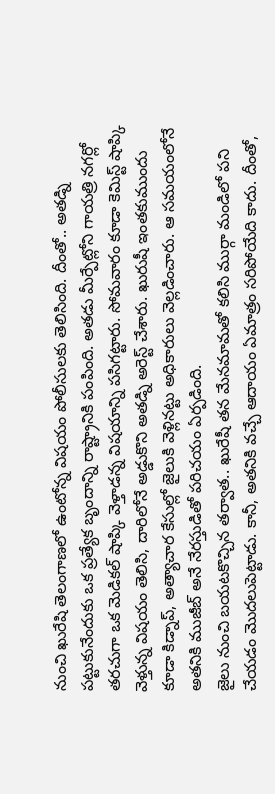నుంచి ఖురేషి తెలంగాణలో ఉంటోన్న విషయం పోలీసులకు తెలిసింది. దీంతో.. అతడ్ని పట్టుకునేందుకు ఒక ప్రత్యేక బృందాన్ని రాష్ట్రానికి పంపింది. అతడు మీర్పేట్లోని గాయత్రి నగర్లో తరచుగా ఒక మెడికల్ షాప్కి వెళ్తాడన్న విషయాన్ని పసిగట్టారు. సోమవారం కూడా కెమిస్ట్ షాప్కి వెళ్తున్న విషయం తెలిసి, దారిలోనే అడ్డుకొని అతడ్ని అరెస్ట్ చేశారు. ఖురుషీ ఇంతకుముందు కూడా కిడ్నాప్, అత్యాచార కేసుల్లో జైలుకి వెళ్లినట్టు అధికారులు వెల్లడించారు. ఆ సమయంలోనే అతనికి ముజీబ్ అనే నేరస్తుడితో పరిచయం ఏర్పడింది.
జైలు నుంచి బయటకొచ్చిన తర్వాత.. ఖురేషీ తన మేనమామతో కలిసి ముర్గా మండిలో పని చేయడం మొదలుపెట్టాడు. కానీ, అతనికి వచ్చే ఆదాయం ఏమాత్రం సరిపోయేది కాదు. దీంతో,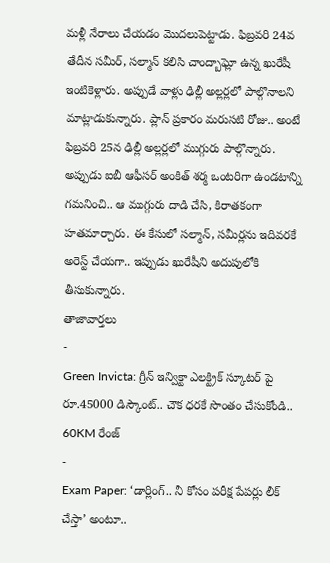మళ్లీ నేరాలు చేయడం మొదలుపెట్టాడు. ఫిబ్రవరి 24వ తేదీన సమీర్, సల్మాన్ కలిసి చాంద్బాఘ్లో ఉన్న ఖురేషీ ఇంటికెళ్లారు. అప్పుడే వాళ్లు ఢిల్లీ అల్లర్లలో పాల్గొనాలని మాట్లాడుకున్నారు. ప్లాన్ ప్రకారం మరుసటి రోజు.. అంటే ఫిబ్రవరి 25న ఢిల్లీ అల్లర్లలో ముగ్గురు పాల్గొన్నారు. అప్పుడు ఐబీ ఆఫీసర్ అంకిత్ శర్మ ఒంటరిగా ఉండటాన్ని గమనించి.. ఆ ముగ్గురు దాడి చేసి, కిరాతకంగా హతమార్చారు. ఈ కేసులో సల్మాన్, సమీర్లను ఇదివరకే అరెస్ట్ చేయగా.. ఇప్పుడు ఖురేషీని అదుపులోకి తీసుకున్నారు.
తాజావార్తలు
-
Green Invicta: గ్రీన్ ఇన్విక్టా ఎలక్ట్రిక్ స్కూటర్ పై రూ.45000 డిస్కౌంట్.. చౌక ధరకే సొంతం చేసుకోండి.. 60KM రేంజ్
-
Exam Paper: ‘డార్లింగ్.. నీ కోసం పరీక్ష పేపర్లు లీక్ చేస్తా’ అంటూ..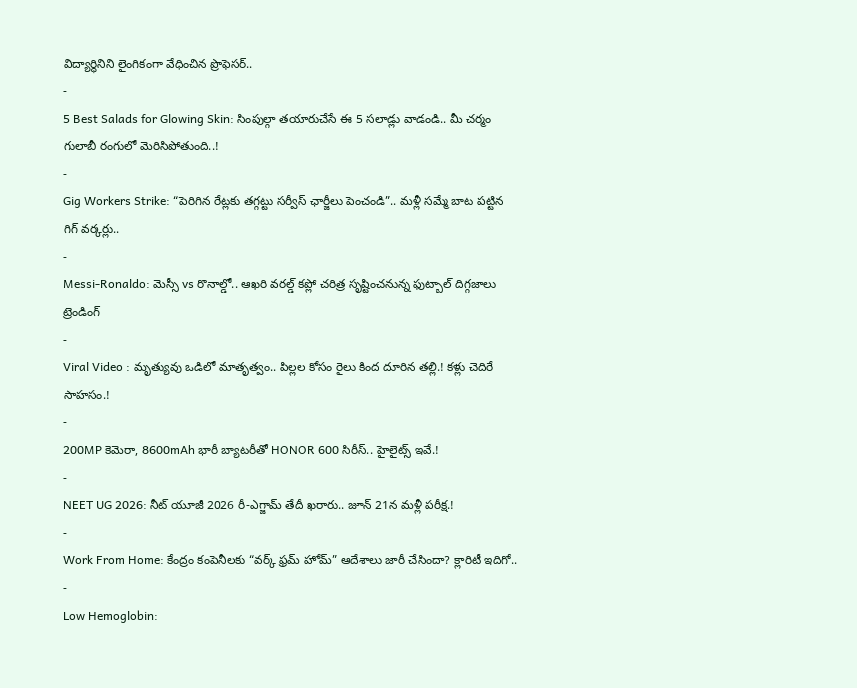విద్యార్థినిని లైంగికంగా వేధించిన ప్రొఫెసర్..
-
5 Best Salads for Glowing Skin: సింపుల్గా తయారుచేసే ఈ 5 సలాడ్లు వాడండి.. మీ చర్మం గులాబీ రంగులో మెరిసిపోతుంది..!
-
Gig Workers Strike: “పెరిగిన రేట్లకు తగ్గట్టు సర్వీస్ ఛార్జీలు పెంచండి”.. మళ్లీ సమ్మే బాట పట్టిన గిగ్ వర్కర్లు..
-
Messi-Ronaldo: మెస్సీ vs రొనాల్డో.. ఆఖరి వరల్డ్ కప్లో చరిత్ర సృష్టించనున్న ఫుట్బాల్ దిగ్గజాలు
ట్రెండింగ్
-
Viral Video : మృత్యువు ఒడిలో మాతృత్వం.. పిల్లల కోసం రైలు కింద దూరిన తల్లి.! కళ్లు చెదిరే సాహసం.!
-
200MP కెమెరా, 8600mAh భారీ బ్యాటరీతో HONOR 600 సిరీస్.. హైలైట్స్ ఇవే.!
-
NEET UG 2026: నీట్ యూజీ 2026 రీ-ఎగ్జామ్ తేదీ ఖరారు.. జూన్ 21న మళ్లీ పరీక్ష.!
-
Work From Home: కేంద్రం కంపెనీలకు “వర్క్ ఫ్రమ్ హోమ్” ఆదేశాలు జారీ చేసిందా? క్లారిటీ ఇదిగో..
-
Low Hemoglobin: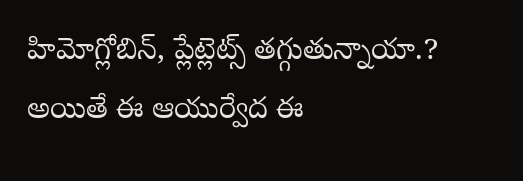హిమోగ్లోబిన్, ప్లేట్లెట్స్ తగ్గుతున్నాయా.? అయితే ఈ ఆయుర్వేద ఈ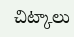చిట్కాలు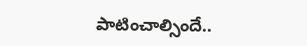పాటించాల్సిందే..